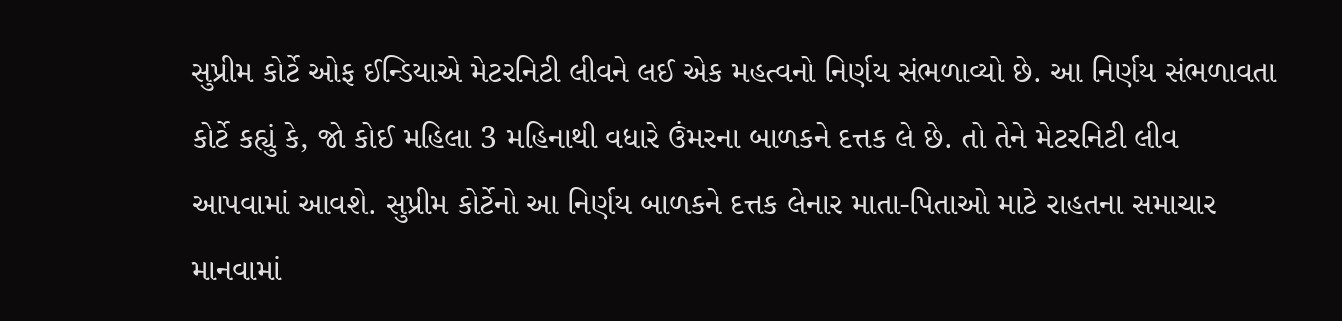સુપ્રીમ કોર્ટે ઓફ ઈન્ડિયાએ મેટરનિટી લીવને લઈ એક મહત્વનો નિર્ણય સંભળાવ્યો છે. આ નિર્ણય સંભળાવતા કોર્ટે કહ્યું કે, જો કોઈ મહિલા 3 મહિનાથી વધારે ઉંમરના બાળકને દત્તક લે છે. તો તેને મેટરનિટી લીવ આપવામાં આવશે. સુપ્રીમ કોર્ટેનો આ નિર્ણય બાળકને દત્તક લેનાર માતા-પિતાઓ માટે રાહતના સમાચાર માનવામાં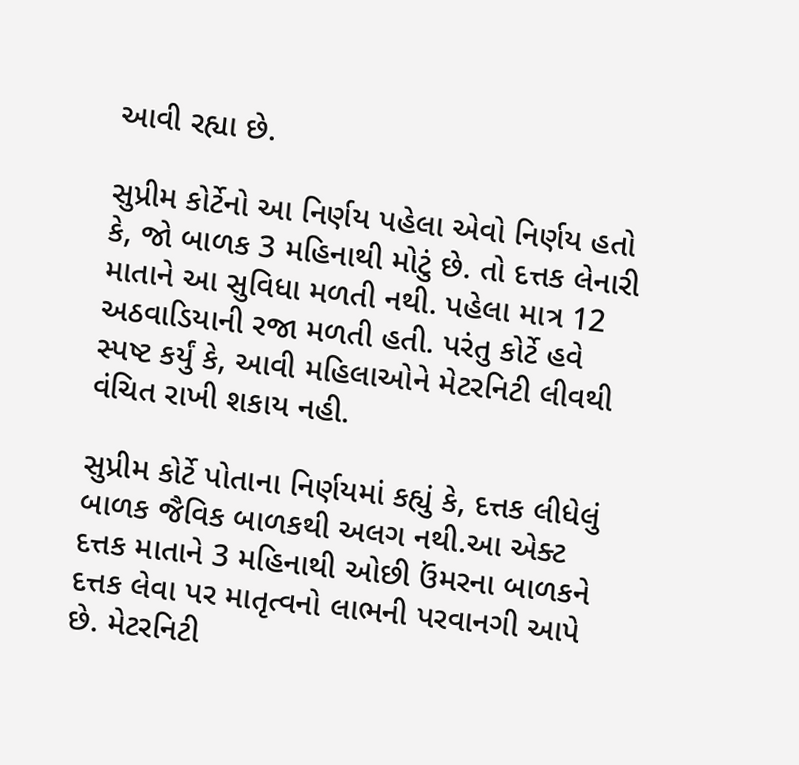આવી રહ્યા છે.

સુપ્રીમ કોર્ટેનો આ નિર્ણય પહેલા એવો નિર્ણય હતો કે, જો બાળક 3 મહિનાથી મોટું છે. તો દત્તક લેનારી માતાને આ સુવિધા મળતી નથી. પહેલા માત્ર 12 અઠવાડિયાની રજા મળતી હતી. પરંતુ કોર્ટે હવે સ્પષ્ટ કર્યું કે, આવી મહિલાઓને મેટરનિટી લીવથી વંચિત રાખી શકાય નહી.

સુપ્રીમ કોર્ટે પોતાના નિર્ણયમાં કહ્યું કે, દત્તક લીધેલું બાળક જૈવિક બાળકથી અલગ નથી.આ એક્ટ દત્તક માતાને 3 મહિનાથી ઓછી ઉંમરના બાળકને દત્તક લેવા પર માતૃત્વનો લાભની પરવાનગી આપે છે. મેટરનિટી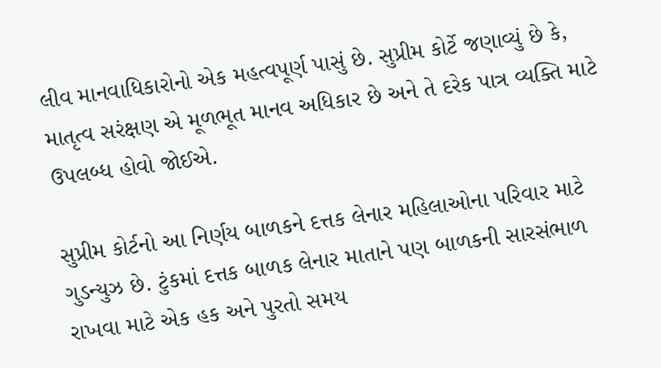લીવ માનવાધિકારોનો એક મહત્વપૂર્ણ પાસું છે. સુપ્રીમ કોર્ટે જણાવ્યું છે કે, માતૃત્વ સરંક્ષણ એ મૂળભૂત માનવ અધિકાર છે અને તે દરેક પાત્ર વ્યક્તિ માટે ઉપલબ્ધ હોવો જોઈએ.

સુપ્રીમ કોર્ટનો આ નિર્ણય બાળકને દત્તક લેનાર મહિલાઓના પરિવાર માટે ગુડન્યુઝ છે. ટુંકમાં દત્તક બાળક લેનાર માતાને પણ બાળકની સારસંભાળ રાખવા માટે એક હક અને પુરતો સમય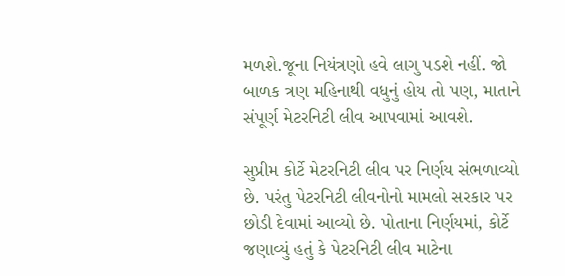મળશે.જૂના નિયંત્રણો હવે લાગુ પડશે નહીં. જો બાળક ત્રણ મહિનાથી વધુનું હોય તો પણ, માતાને સંપૂર્ણ મેટરનિટી લીવ આપવામાં આવશે.

સુપ્રીમ કોર્ટે મેટરનિટી લીવ પર નિર્ણય સંભળાવ્યો છે. પરંતુ પેટરનિટી લીવનોનો મામલો સરકાર પર છોડી દેવામાં આવ્યો છે. પોતાના નિર્ણયમાં, કોર્ટે જણાવ્યું હતું કે પેટરનિટી લીવ માટેના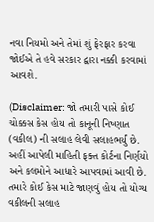નવા નિયમો અને તેમાં શું ફેરફાર કરવા જોઈએ તે હવે સરકાર દ્વારા નક્કી કરવામાં આવશે.

(Disclaimer: જો તમારી પાસે કોઈ ચોક્કસ કેસ હોય તો કાનૂની નિષ્ણાત (વકીલ) ની સલાહ લેવી સલાહભર્યું છે. અહીં આપેલી માહિતી ફક્ત કોર્ટના નિર્ણયો અને કલમોને આધારે આપવામાં આવી છે. તમારે કોઈ કેસ માટે જાણવું હોય તો યોગ્ય વકીલની સલાહ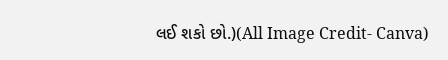લઈ શકો છો.)(All Image Credit- Canva)